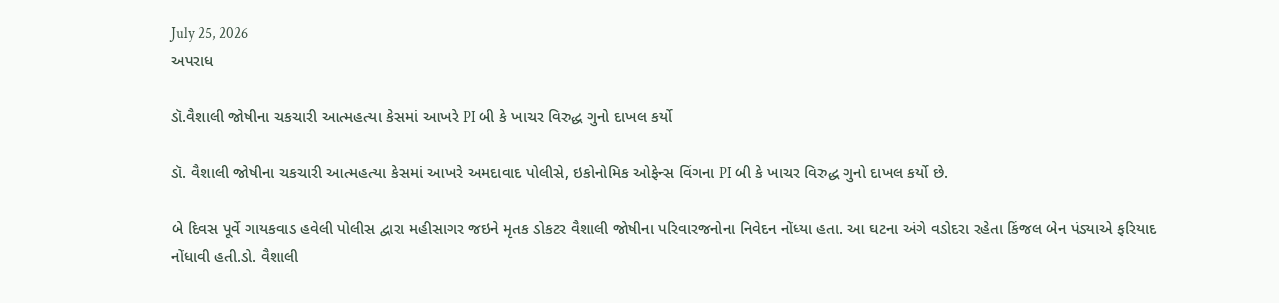July 25, 2026
અપરાધ

ડૉ.વૈશાલી જોષીના ચકચારી આત્મહત્યા કેસમાં આખરે PI બી કે ખાચર વિરુદ્ધ ગુનો દાખલ કર્યો

ડૉ. વૈશાલી જોષીના ચકચારી આત્મહત્યા કેસમાં આખરે અમદાવાદ પોલીસે, ઇકોનોમિક ઓફેન્સ વિંગના PI બી કે ખાચર વિરુદ્ધ ગુનો દાખલ કર્યો છે.

બે દિવસ પૂર્વે ગાયકવાડ હવેલી પોલીસ દ્વારા મહીસાગર જઇને મૃતક ડોકટર વૈશાલી જોષીના પરિવારજનોના નિવેદન નોંધ્યા હતા. આ ઘટના અંગે વડોદરા રહેતા કિંજલ બેન પંડ્યાએ ફરિયાદ નોંધાવી હતી.ડો. વૈશાલી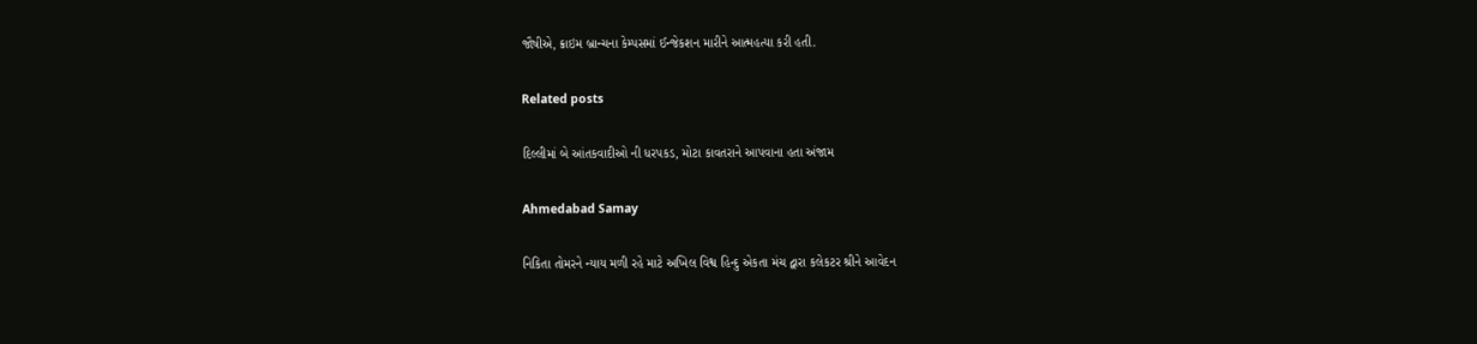જૌષીએ, ક્રાઇમ બ્રાન્ચના કેમ્પસમાં ઈન્જેકશન મારીને આત્મહત્યા કરી હતી.

Related posts

દિલ્લીમાં બે આંતકવાદીઓ ની ધરપકડ, મોટા કાવતરાને આપવાના હતા અંજામ

Ahmedabad Samay

નિકિતા તોમરને ન્યાય મળી રહે માટે અખિલ વિશ્વ હિન્દુ એકતા મંચ દ્વારા કલેકટર શ્રીને આવેદન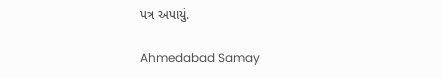પત્ર અપાયું.

Ahmedabad Samay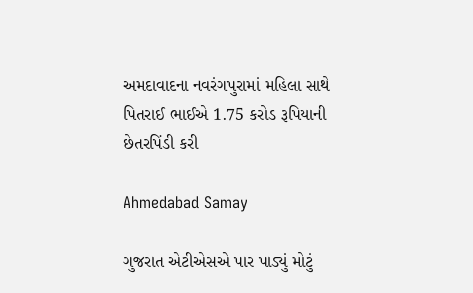અમદાવાદના નવરંગપુરામાં મહિલા સાથે પિતરાઈ ભાઈએ 1.75 કરોડ રૂપિયાની છેતરપિંડી કરી

Ahmedabad Samay

ગુજરાત એટીએસએ પાર પાડ્યું મોટું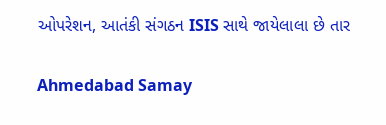ઓપરેશન, આતંકી સંગઠન ISIS સાથે જાયેલાલા છે તાર

Ahmedabad Samay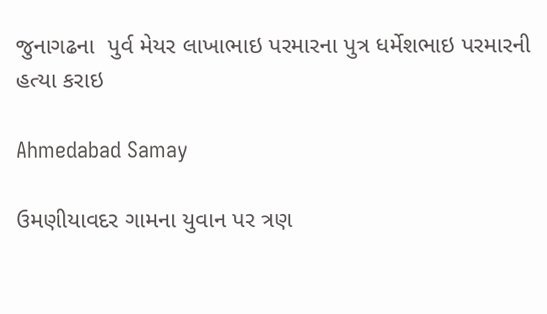જુનાગઢના  પુર્વ મેયર લાખાભાઇ પરમારના પુત્ર ધર્મેશભાઇ પરમારની હત્યા કરાઇ

Ahmedabad Samay

ઉમણીયાવદર ગામના યુવાન પર ત્રણ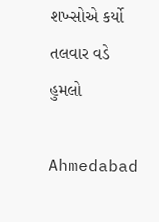શખ્સોએ કર્યો તલવાર વડે હુમલો

Ahmedabad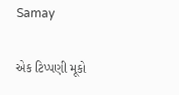Samay

એક ટિપ્પણી મૂકો